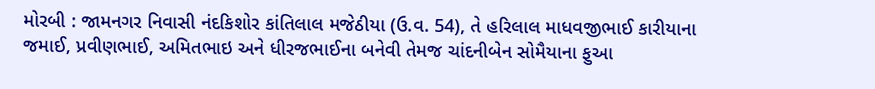મોરબી : જામનગર નિવાસી નંદકિશોર કાંતિલાલ મજેઠીયા (ઉ.વ. 54), તે હરિલાલ માધવજીભાઈ કારીયાના જમાઈ, પ્રવીણભાઈ, અમિતભાઇ અને ધીરજભાઈના બનેવી તેમજ ચાંદનીબેન સોમૈયાના ફુઆ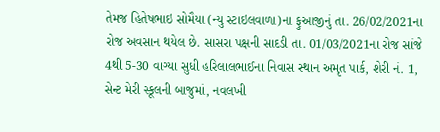તેમજ હિતેષભાઇ સોમૈયા (ન્યુ સ્ટાઇલવાળા)ના ફુઆજીનું તા. 26/02/2021ના રોજ અવસાન થયેલ છે. સાસરા પક્ષની સાદડી તા. 01/03/2021ના રોજ સાંજે 4થી 5-30 વાગ્યા સુધી હરિલાલભાઈના નિવાસ સ્થાન અમૃત પાર્ક, શેરી નં. 1, સેન્ટ મેરી સ્કૂલની બાજુમાં, નવલખી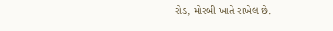રોડ, મોરબી ખાતે રાખેલ છે.